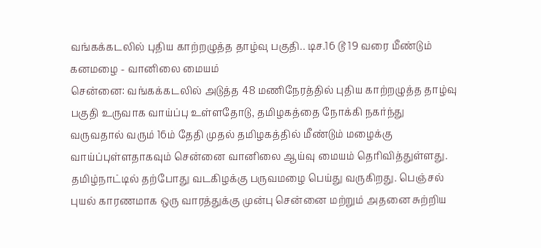வங்கக்கடலில் புதிய காற்றழுத்த தாழ்வு பகுதி.. டிச.16 டூ 19 வரை மீண்டும் கனமழை - வானிலை மையம்
சென்னை: வங்கக்கடலில் அடுத்த 48 மணிநேரத்தில் புதிய காற்றழுத்த தாழ்வு பகுதி உருவாக வாய்ப்பு உள்ளதோடு, தமிழகத்தை நோக்கி நகர்ந்து வருவதால் வரும் 16ம் தேதி முதல் தமிழகத்தில் மீண்டும் மழைக்கு வாய்ப்புள்ளதாகவும் சென்னை வானிலை ஆய்வு மையம் தெரிவித்துள்ளது.
தமிழ்நாட்டில் தற்போது வடகிழக்கு பருவமழை பெய்து வருகிறது. பெஞ்சல் புயல் காரணமாக ஒரு வாரத்துக்கு முன்பு சென்னை மற்றும் அதனை சுற்றிய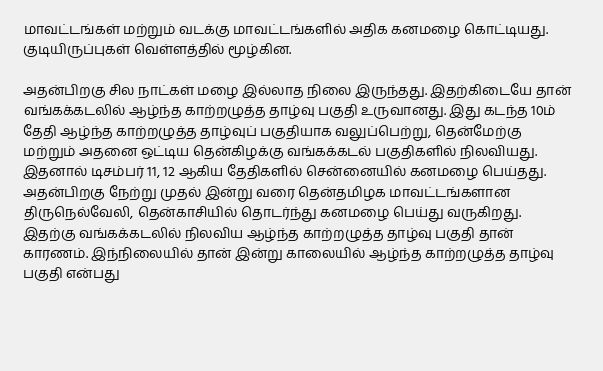மாவட்டங்கள் மற்றும் வடக்கு மாவட்டங்களில் அதிக கனமழை கொட்டியது. குடியிருப்புகள் வெள்ளத்தில் மூழ்கின.

அதன்பிறகு சில நாட்கள் மழை இல்லாத நிலை இருந்தது. இதற்கிடையே தான் வங்கக்கடலில் ஆழ்ந்த காற்றழுத்த தாழ்வு பகுதி உருவானது. இது கடந்த 10ம் தேதி ஆழ்ந்த காற்றழுத்த தாழ்வுப் பகுதியாக வலுப்பெற்று, தென்மேற்கு மற்றும் அதனை ஒட்டிய தென்கிழக்கு வங்கக்கடல் பகுதிகளில் நிலவியது.
இதனால் டிசம்பர் 11, 12 ஆகிய தேதிகளில் சென்னையில் கனமழை பெய்தது. அதன்பிறகு நேற்று முதல் இன்று வரை தென்தமிழக மாவட்டங்களான திருநெல்வேலி, தென்காசியில் தொடர்ந்து கனமழை பெய்து வருகிறது. இதற்கு வங்கக்கடலில் நிலவிய ஆழ்ந்த காற்றழுத்த தாழ்வு பகுதி தான் காரணம். இந்நிலையில் தான் இன்று காலையில் ஆழ்ந்த காற்றழுத்த தாழ்வு பகுதி என்பது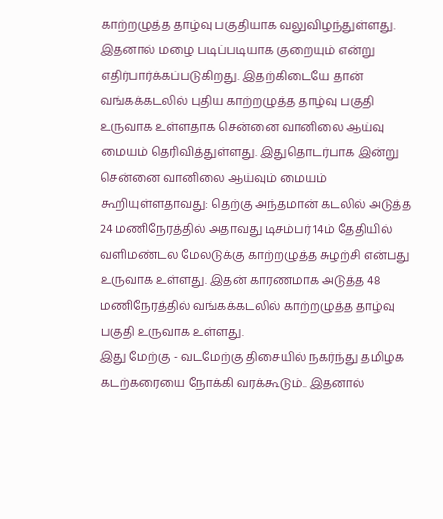காற்றழுத்த தாழ்வு பகுதியாக வலுவிழந்துள்ளது.
இதனால் மழை படிப்படியாக குறையும் என்று எதிர்பார்க்கப்படுகிறது. இதற்கிடையே தான் வங்கக்கடலில் புதிய காற்றழுத்த தாழ்வு பகுதி உருவாக உள்ளதாக சென்னை வானிலை ஆய்வு மையம் தெரிவித்துள்ளது. இதுதொடர்பாக இன்று சென்னை வானிலை ஆய்வும் மையம் கூறியுள்ளதாவது: தெற்கு அந்தமான் கடலில் அடுத்த 24 மணிநேரத்தில் அதாவது டிசம்பர் 14ம் தேதியில் வளிமண்டல மேலடுக்கு காற்றழுத்த சுழற்சி என்பது உருவாக உள்ளது. இதன் காரணமாக அடுத்த 48 மணிநேரத்தில் வங்கக்கடலில் காற்றழுத்த தாழ்வு பகுதி உருவாக உள்ளது.
இது மேற்கு - வடமேற்கு திசையில் நகர்ந்து தமிழக கடற்கரையை நோக்கி வரக்கூடும்.. இதனால்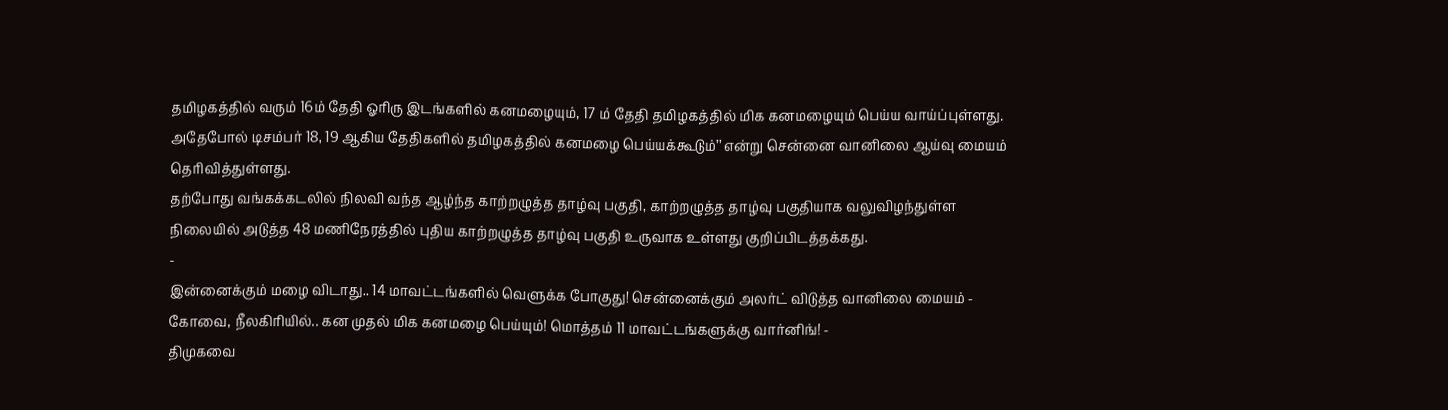தமிழகத்தில் வரும் 16ம் தேதி ஓரிரு இடங்களில் கனமழையும், 17 ம் தேதி தமிழகத்தில் மிக கனமழையும் பெய்ய வாய்ப்புள்ளது. அதேபோல் டிசம்பர் 18, 19 ஆகிய தேதிகளில் தமிழகத்தில் கனமழை பெய்யக்கூடும்’’ என்று சென்னை வானிலை ஆய்வு மையம் தெரிவித்துள்ளது.
தற்போது வங்கக்கடலில் நிலவி வந்த ஆழ்ந்த காற்றழுத்த தாழ்வு பகுதி, காற்றழுத்த தாழ்வு பகுதியாக வலுவிழந்துள்ள நிலையில் அடுத்த 48 மணிநேரத்தில் புதிய காற்றழுத்த தாழ்வு பகுதி உருவாக உள்ளது குறிப்பிடத்தக்கது.
-
இன்னைக்கும் மழை விடாது.. 14 மாவட்டங்களில் வெளுக்க போகுது! சென்னைக்கும் அலர்ட் விடுத்த வானிலை மையம் -
கோவை, நீலகிரியில்.. கன முதல் மிக கனமழை பெய்யும்! மொத்தம் 11 மாவட்டங்களுக்கு வார்னிங்! -
திமுகவை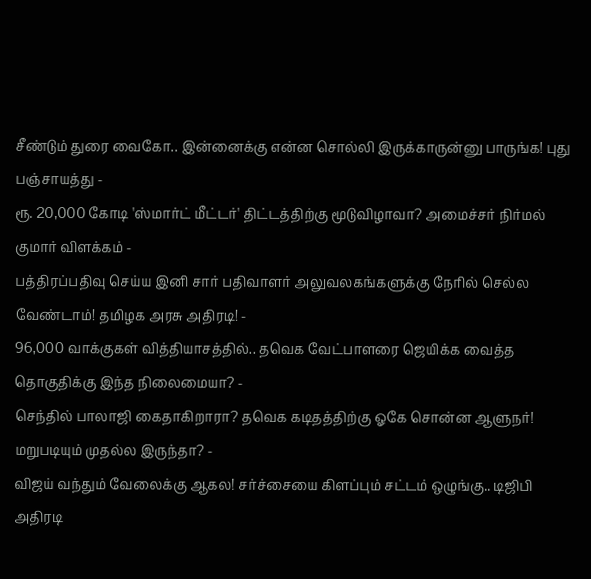சீண்டும் துரை வைகோ.. இன்னைக்கு என்ன சொல்லி இருக்காருன்னு பாருங்க! புது பஞ்சாயத்து -
ரூ. 20,000 கோடி 'ஸ்மார்ட் மீட்டர்' திட்டத்திற்கு மூடுவிழாவா? அமைச்சர் நிர்மல் குமார் விளக்கம் -
பத்திரப்பதிவு செய்ய இனி சார் பதிவாளர் அலுவலகங்களுக்கு நேரில் செல்ல வேண்டாம்! தமிழக அரசு அதிரடி! -
96,000 வாக்குகள் வித்தியாசத்தில்.. தவெக வேட்பாளரை ஜெயிக்க வைத்த தொகுதிக்கு இந்த நிலைமையா? -
செந்தில் பாலாஜி கைதாகிறாரா? தவெக கடிதத்திற்கு ஓகே சொன்ன ஆளுநர்! மறுபடியும் முதல்ல இருந்தா? -
விஜய் வந்தும் வேலைக்கு ஆகல! சர்ச்சையை கிளப்பும் சட்டம் ஒழுங்கு.. டிஜிபி அதிரடி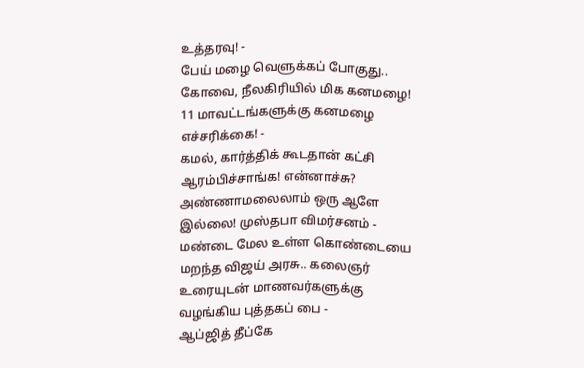உத்தரவு! -
பேய் மழை வெளுக்கப் போகுது.. கோவை, நீலகிரியில் மிக கனமழை! 11 மாவட்டங்களுக்கு கனமழை எச்சரிக்கை! -
கமல், கார்த்திக் கூடதான் கட்சி ஆரம்பிச்சாங்க! என்னாச்சு? அண்ணாமலைலாம் ஒரு ஆளே இல்லை! முஸ்தபா விமர்சனம் -
மண்டை மேல உள்ள கொண்டையை மறந்த விஜய் அரசு.. கலைஞர் உரையுடன் மாணவர்களுக்கு வழங்கிய புத்தகப் பை -
ஆப்ஜித் தீப்கே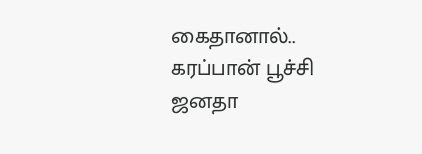கைதானால்.. கரப்பான் பூச்சி ஜனதா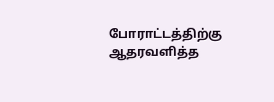போராட்டத்திற்கு ஆதரவளித்த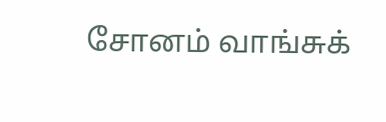சோனம் வாங்சுக்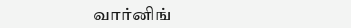வார்னிங்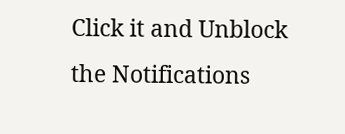Click it and Unblock the Notifications